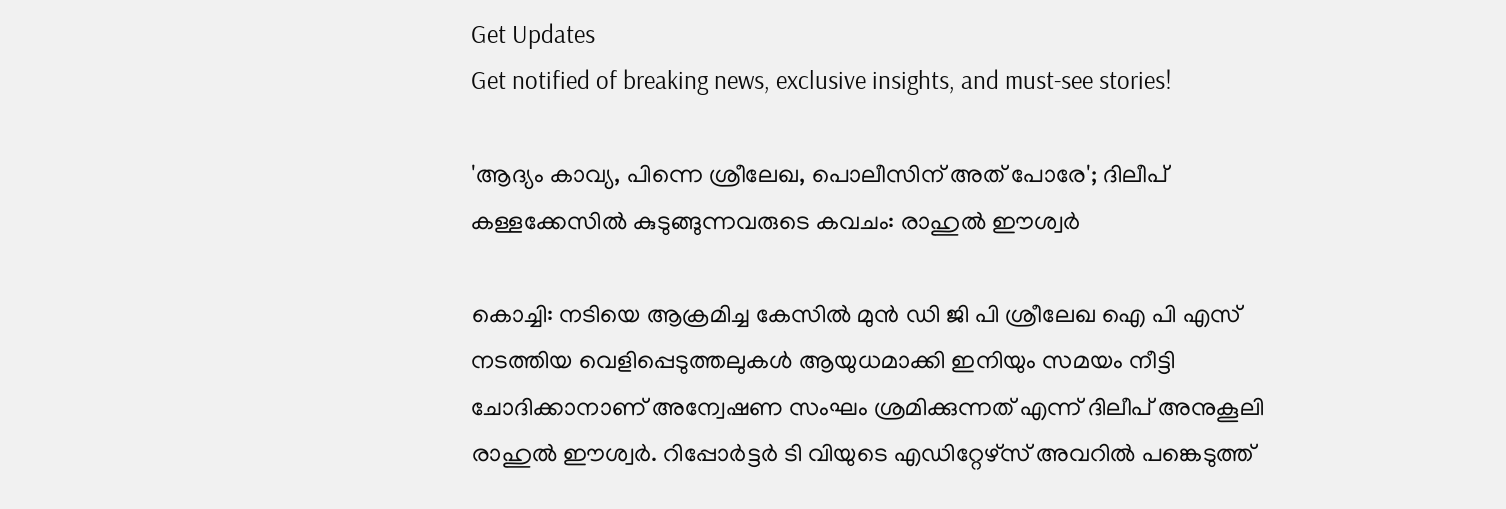Get Updates
Get notified of breaking news, exclusive insights, and must-see stories!

'ആദ്യം കാവ്യ, പിന്നെ ശ്രീലേഖ, പൊലീസിന് അത് പോരേ'; ദിലീപ് കള്ളക്കേസില്‍ കുടുങ്ങുന്നവരുടെ കവചം: രാഹുല്‍ ഈശ്വര്‍

കൊച്ചി: നടിയെ ആക്രമിച്ച കേസില്‍ മുന്‍ ഡി ജി പി ശ്രീലേഖ ഐ പി എസ് നടത്തിയ വെളിപ്പെടുത്തലുകള്‍ ആയുധമാക്കി ഇനിയും സമയം നീട്ടി ചോദിക്കാനാണ് അന്വേഷണ സംഘം ശ്രമിക്കുന്നത് എന്ന് ദിലീപ് അനുകൂലി രാഹുല്‍ ഈശ്വര്‍. റിപ്പോര്‍ട്ടര്‍ ടി വിയുടെ എഡിറ്റേഴ്‌സ് അവറില്‍ പങ്കെടുത്ത്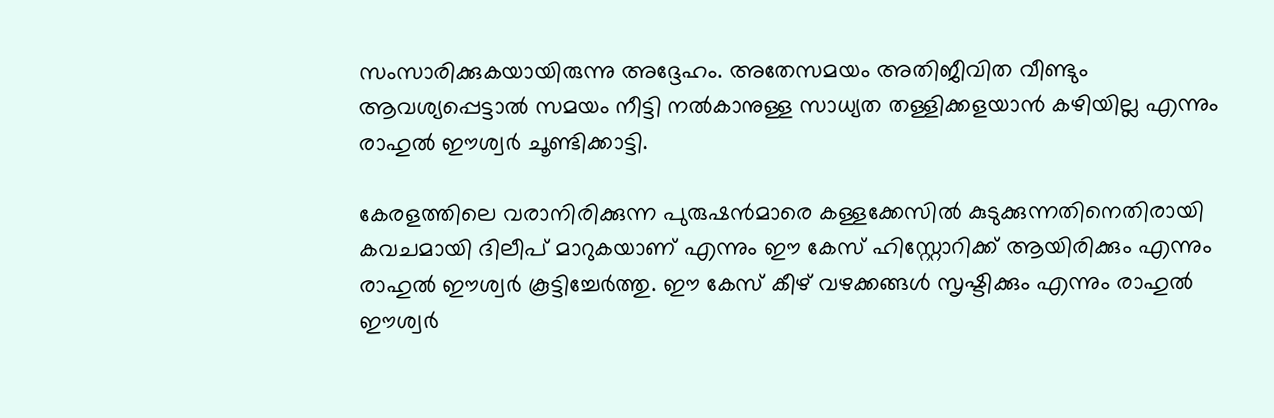സംസാരിക്കുകയായിരുന്നു അദ്ദേഹം. അതേസമയം അതിജീവിത വീണ്ടും ആവശ്യപ്പെട്ടാല്‍ സമയം നീട്ടി നല്‍കാനുള്ള സാധ്യത തള്ളിക്കളയാന്‍ കഴിയില്ല എന്നും രാഹുല്‍ ഈശ്വര്‍ ചൂണ്ടിക്കാട്ടി.

കേരളത്തിലെ വരാനിരിക്കുന്ന പുരുഷന്‍മാരെ കള്ളക്കേസില്‍ കുടുക്കുന്നതിനെതിരായി കവചമായി ദിലീപ് മാറുകയാണ് എന്നും ഈ കേസ് ഹിസ്റ്റോറിക്ക് ആയിരിക്കും എന്നും രാഹുല്‍ ഈശ്വര്‍ കൂട്ടിച്ചേര്‍ത്തു. ഈ കേസ് കീഴ് വഴക്കങ്ങള്‍ സൃഷ്ടിക്കും എന്നും രാഹുല്‍ ഈശ്വര്‍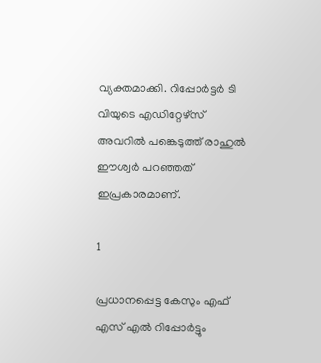വ്യക്തമാക്കി. റിപ്പോര്‍ട്ടര്‍ ടി വിയുടെ എഡിറ്റേഴ്‌സ് അവറില്‍ പങ്കെടുത്ത് രാഹുല്‍ ഈശ്വര്‍ പറഞ്ഞത് ഇപ്രകാരമാണ്.

1

പ്രധാനപ്പെട്ട കേസും എഫ് എസ് എല്‍ റിപ്പോര്‍ട്ടും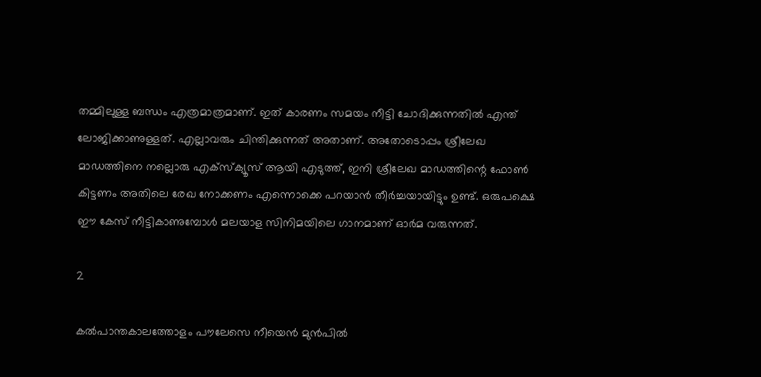തമ്മിലുള്ള ബന്ധം എത്രമാത്രമാണ്. ഇത് കാരണം സമയം നീട്ടി ചോദിക്കുന്നതില്‍ എന്ത് ലോജിക്കാണുള്ളത്. എല്ലാവരും ചിന്തിക്കുന്നത് അതാണ്. അതോടൊപ്പം ശ്രീലേഖ മാഡത്തിനെ നല്ലൊരു എക്‌സ്‌ക്യൂസ് ആയി എടുത്ത്, ഇനി ശ്രീലേഖ മാഡത്തിന്റെ ഫോണ്‍ കിട്ടണം അതിലെ രേഖ നോക്കണം എന്നൊക്കെ പറയാന്‍ തീര്‍ച്ചയായിട്ടും ഉണ്ട്. ഒരുപക്ഷെ ഈ കേസ് നീട്ടികാണുമ്പോള്‍ മലയാള സിനിമയിലെ ഗാനമാണ് ഓര്‍മ വരുന്നത്.

2

കല്‍പാന്തകാലത്തോളം പൗലേസെ നീയെന്‍ മുന്‍പില്‍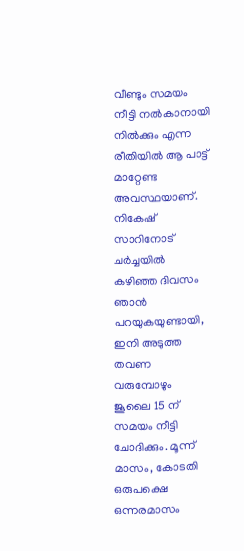വീണ്ടും സമയം നീട്ടി നല്‍കാനായി നില്‍ക്കും എന്ന രീതിയില്‍ ആ പാട്ട് മാറ്റേണ്ട അവസ്ഥയാണ്. നികേഷ് സാറിനോട് ചര്‍ച്ചയില്‍ കഴിഞ്ഞ ദിവസം ഞാന്‍ പറയുകയുണ്ടായി, ഇനി അടുത്ത തവണ വരുമ്പോഴും ജൂലൈ 15 ന് സമയം നീട്ടി ചോദിക്കും. മൂന്ന് മാസം, കോടതി ഒരുപക്ഷെ ഒന്നരമാസം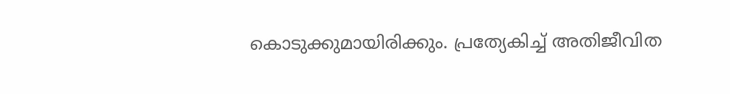കൊടുക്കുമായിരിക്കും. പ്രത്യേകിച്ച് അതിജീവിത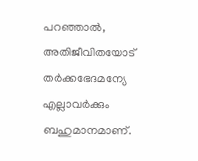പറഞ്ഞാല്‍, അതിജീവിതയോട് തര്‍ക്കഭേദമന്യേ എല്ലാവര്‍ക്കും ബഹുമാനമാണ്.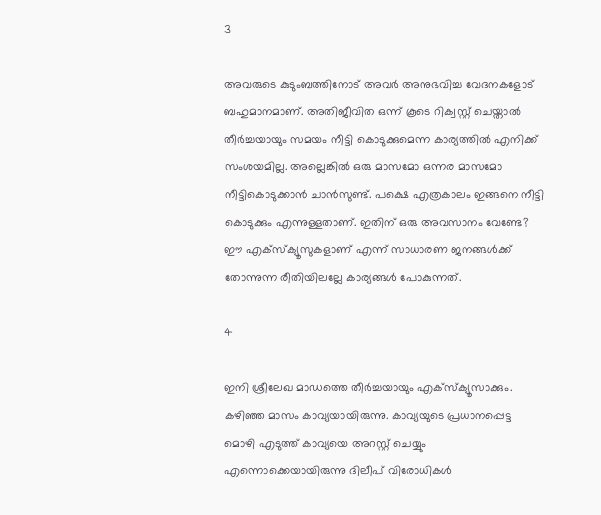3

അവരുടെ കുടുംബത്തിനോട് അവര്‍ അനുഭവിച്ച വേദനകളോട് ബഹുമാനമാണ്. അതിജീവിത ഒന്ന് കൂടെ റിക്വസ്റ്റ് ചെയ്താല്‍ തീര്‍ച്ചയായും സമയം നീട്ടി കൊടുക്കുമെന്ന കാര്യത്തില്‍ എനിക്ക് സംശയമില്ല. അല്ലെങ്കില്‍ ഒരു മാസമോ ഒന്നര മാസമോ നീട്ടികൊടുക്കാന്‍ ചാന്‍സുണ്ട്. പക്ഷെ എത്രകാലം ഇങ്ങനെ നീട്ടി കൊടുക്കും എന്നുള്ളതാണ്. ഇതിന് ഒരു അവസാനം വേണ്ടേ? ഈ എക്‌സ്‌ക്യൂസുകളാണ് എന്ന് സാധാരണ ജനങ്ങള്‍ക്ക് തോന്നുന്ന രീതിയിലല്ലേ കാര്യങ്ങള്‍ പോകുന്നത്.

4

ഇനി ശ്രീലേഖ മാഡത്തെ തീര്‍ച്ചയായും എക്‌സ്‌ക്യൂസാക്കും. കഴിഞ്ഞ മാസം കാവ്യയായിരുന്നു. കാവ്യയുടെ പ്രധാനപ്പെട്ട മൊഴി എടുത്ത് കാവ്യയെ അറസ്റ്റ് ചെയ്യും എന്നൊക്കെയായിരുന്നു ദിലീപ് വിരോധികള്‍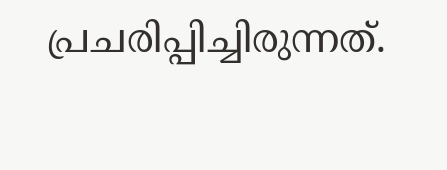പ്രചരിപ്പിച്ചിരുന്നത്.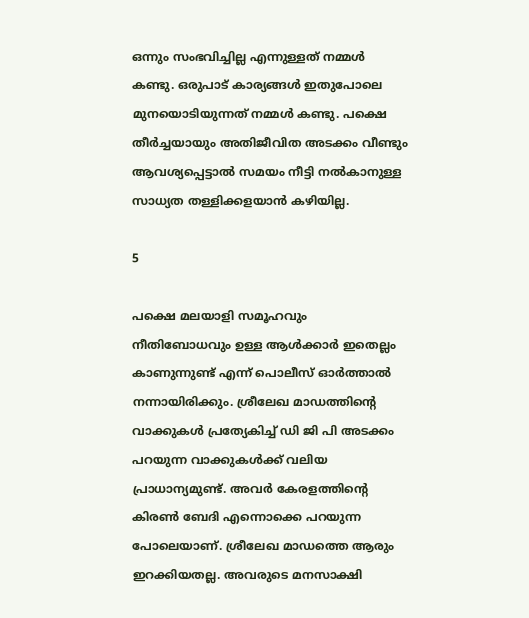ഒന്നും സംഭവിച്ചില്ല എന്നുള്ളത് നമ്മള്‍ കണ്ടു. ഒരുപാട് കാര്യങ്ങള്‍ ഇതുപോലെ മുനയൊടിയുന്നത് നമ്മള്‍ കണ്ടു. പക്ഷെ തീര്‍ച്ചയായും അതിജീവിത അടക്കം വീണ്ടും ആവശ്യപ്പെട്ടാല്‍ സമയം നീട്ടി നല്‍കാനുള്ള സാധ്യത തള്ളിക്കളയാന്‍ കഴിയില്ല.

5

പക്ഷെ മലയാളി സമൂഹവും നീതിബോധവും ഉള്ള ആള്‍ക്കാര്‍ ഇതെല്ലം കാണുന്നുണ്ട് എന്ന് പൊലീസ് ഓര്‍ത്താല്‍ നന്നായിരിക്കും. ശ്രീലേഖ മാഡത്തിന്റെ വാക്കുകള്‍ പ്രത്യേകിച്ച് ഡി ജി പി അടക്കം പറയുന്ന വാക്കുകള്‍ക്ക് വലിയ പ്രാധാന്യമുണ്ട്. അവര്‍ കേരളത്തിന്റെ കിരണ്‍ ബേദി എന്നൊക്കെ പറയുന്ന പോലെയാണ്. ശ്രീലേഖ മാഡത്തെ ആരും ഇറക്കിയതല്ല. അവരുടെ മനസാക്ഷി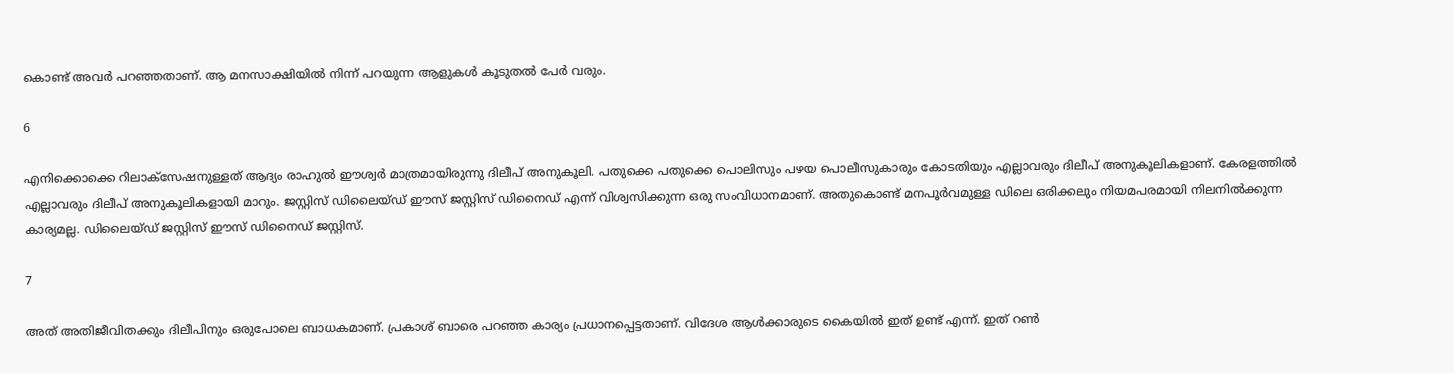കൊണ്ട് അവര്‍ പറഞ്ഞതാണ്. ആ മനസാക്ഷിയില്‍ നിന്ന് പറയുന്ന ആളുകള്‍ കൂടുതല്‍ പേര്‍ വരും.

6

എനിക്കൊക്കെ റിലാക്‌സേഷനുള്ളത് ആദ്യം രാഹുല്‍ ഈശ്വര്‍ മാത്രമായിരുന്നു ദിലീപ് അനുകൂലി. പതുക്കെ പതുക്കെ പൊലിസും പഴയ പൊലീസുകാരും കോടതിയും എല്ലാവരും ദിലീപ് അനുകൂലികളാണ്. കേരളത്തില്‍ എല്ലാവരും ദിലീപ് അനുകൂലികളായി മാറും. ജസ്റ്റിസ് ഡിലൈയ്ഡ് ഈസ് ജസ്റ്റിസ് ഡിനൈഡ് എന്ന് വിശ്വസിക്കുന്ന ഒരു സംവിധാനമാണ്. അതുകൊണ്ട് മനപൂര്‍വമുള്ള ഡിലെ ഒരിക്കലും നിയമപരമായി നിലനില്‍ക്കുന്ന കാര്യമല്ല. ഡിലൈയ്ഡ് ജസ്റ്റിസ് ഈസ് ഡിനൈഡ് ജസ്റ്റിസ്.

7

അത് അതിജീവിതക്കും ദിലീപിനും ഒരുപോലെ ബാധകമാണ്. പ്രകാശ് ബാരെ പറഞ്ഞ കാര്യം പ്രധാനപ്പെട്ടതാണ്. വിദേശ ആള്‍ക്കാരുടെ കൈയില്‍ ഇത് ഉണ്ട് എന്ന്. ഇത് റണ്‍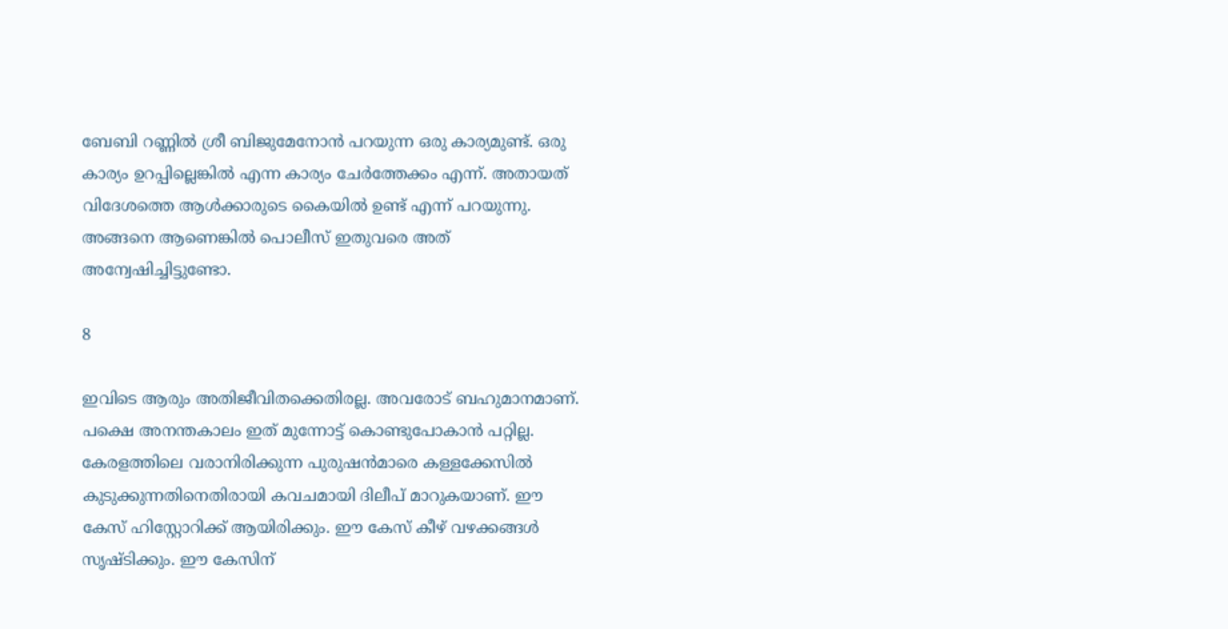ബേബി റണ്ണില്‍ ശ്രീ ബിജുമേനോന്‍ പറയുന്ന ഒരു കാര്യമുണ്ട്. ഒരു കാര്യം ഉറപ്പില്ലെങ്കില്‍ എന്ന കാര്യം ചേര്‍ത്തേക്കം എന്ന്. അതായത് വിദേശത്തെ ആള്‍ക്കാരുടെ കൈയില്‍ ഉണ്ട് എന്ന് പറയുന്നു. അങ്ങനെ ആണെങ്കില്‍ പൊലീസ് ഇതുവരെ അത് അന്വേഷിച്ചിട്ടുണ്ടോ.

8

ഇവിടെ ആരും അതിജീവിതക്കെതിരല്ല. അവരോട് ബഹുമാനമാണ്. പക്ഷെ അനന്തകാലം ഇത് മുന്നോട്ട് കൊണ്ടുപോകാന്‍ പറ്റില്ല. കേരളത്തിലെ വരാനിരിക്കുന്ന പുരുഷന്‍മാരെ കള്ളക്കേസില്‍ കുടുക്കുന്നതിനെതിരായി കവചമായി ദിലീപ് മാറുകയാണ്. ഈ കേസ് ഹിസ്റ്റോറിക്ക് ആയിരിക്കും. ഈ കേസ് കീഴ് വഴക്കങ്ങള്‍ സൃഷ്ടിക്കും. ഈ കേസിന്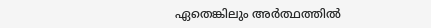ഏതെങ്കിലും അര്‍ത്ഥത്തില്‍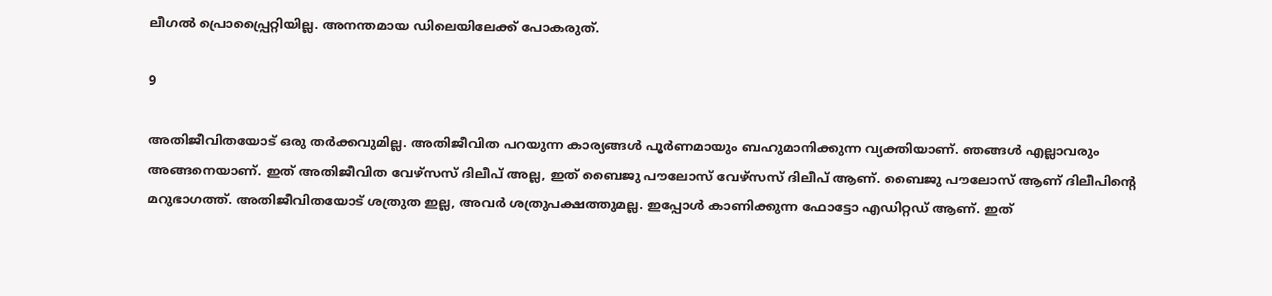ലീഗല്‍ പ്രൊപ്പ്രൈറ്റിയില്ല. അനന്തമായ ഡിലെയിലേക്ക് പോകരുത്.

9

അതിജീവിതയോട് ഒരു തര്‍ക്കവുമില്ല. അതിജീവിത പറയുന്ന കാര്യങ്ങള്‍ പൂര്‍ണമായും ബഹുമാനിക്കുന്ന വ്യക്തിയാണ്. ഞങ്ങള്‍ എല്ലാവരും അങ്ങനെയാണ്. ഇത് അതിജീവിത വേഴ്‌സസ് ദിലീപ് അല്ല, ഇത് ബൈജു പൗലോസ് വേഴ്‌സസ് ദിലീപ് ആണ്. ബൈജു പൗലോസ് ആണ് ദിലീപിന്റെ മറുഭാഗത്ത്. അതിജീവിതയോട് ശത്രുത ഇല്ല, അവര്‍ ശത്രുപക്ഷത്തുമല്ല. ഇപ്പോള്‍ കാണിക്കുന്ന ഫോട്ടോ എഡിറ്റഡ് ആണ്. ഇത്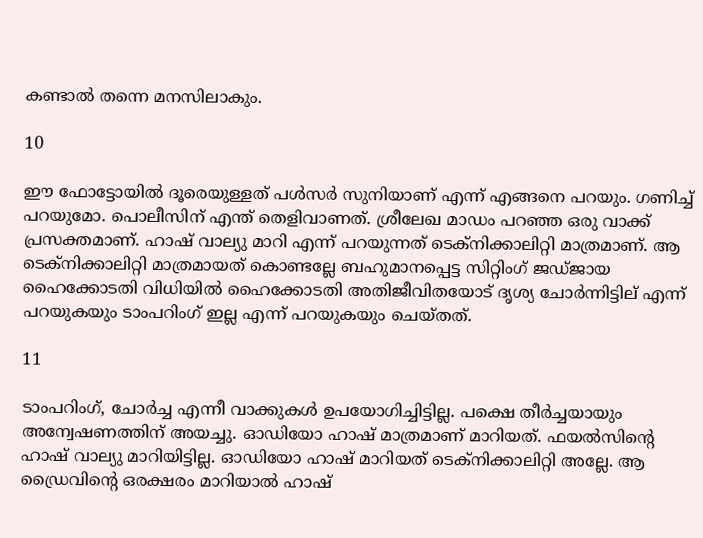കണ്ടാല്‍ തന്നെ മനസിലാകും.

10

ഈ ഫോട്ടോയില്‍ ദൂരെയുള്ളത് പള്‍സര്‍ സുനിയാണ് എന്ന് എങ്ങനെ പറയും. ഗണിച്ച് പറയുമോ. പൊലീസിന് എന്ത് തെളിവാണത്. ശ്രീലേഖ മാഡം പറഞ്ഞ ഒരു വാക്ക് പ്രസക്തമാണ്. ഹാഷ് വാല്യു മാറി എന്ന് പറയുന്നത് ടെക്‌നിക്കാലിറ്റി മാത്രമാണ്. ആ ടെക്‌നിക്കാലിറ്റി മാത്രമായത് കൊണ്ടല്ലേ ബഹുമാനപ്പെട്ട സിറ്റിംഗ് ജഡ്ജായ ഹൈക്കോടതി വിധിയില്‍ ഹൈക്കോടതി അതിജീവിതയോട് ദൃശ്യ ചോര്‍ന്നിട്ടില് എന്ന് പറയുകയും ടാംപറിംഗ് ഇല്ല എന്ന് പറയുകയും ചെയ്തത്.

11

ടാംപറിംഗ്, ചോര്‍ച്ച എന്നീ വാക്കുകള്‍ ഉപയോഗിച്ചിട്ടില്ല. പക്ഷെ തീര്‍ച്ചയായും അന്വേഷണത്തിന് അയച്ചു. ഓഡിയോ ഹാഷ് മാത്രമാണ് മാറിയത്. ഫയല്‍സിന്റെ ഹാഷ് വാല്യു മാറിയിട്ടില്ല. ഓഡിയോ ഹാഷ് മാറിയത് ടെക്‌നിക്കാലിറ്റി അല്ലേ. ആ ഡ്രൈവിന്റെ ഒരക്ഷരം മാറിയാല്‍ ഹാഷ്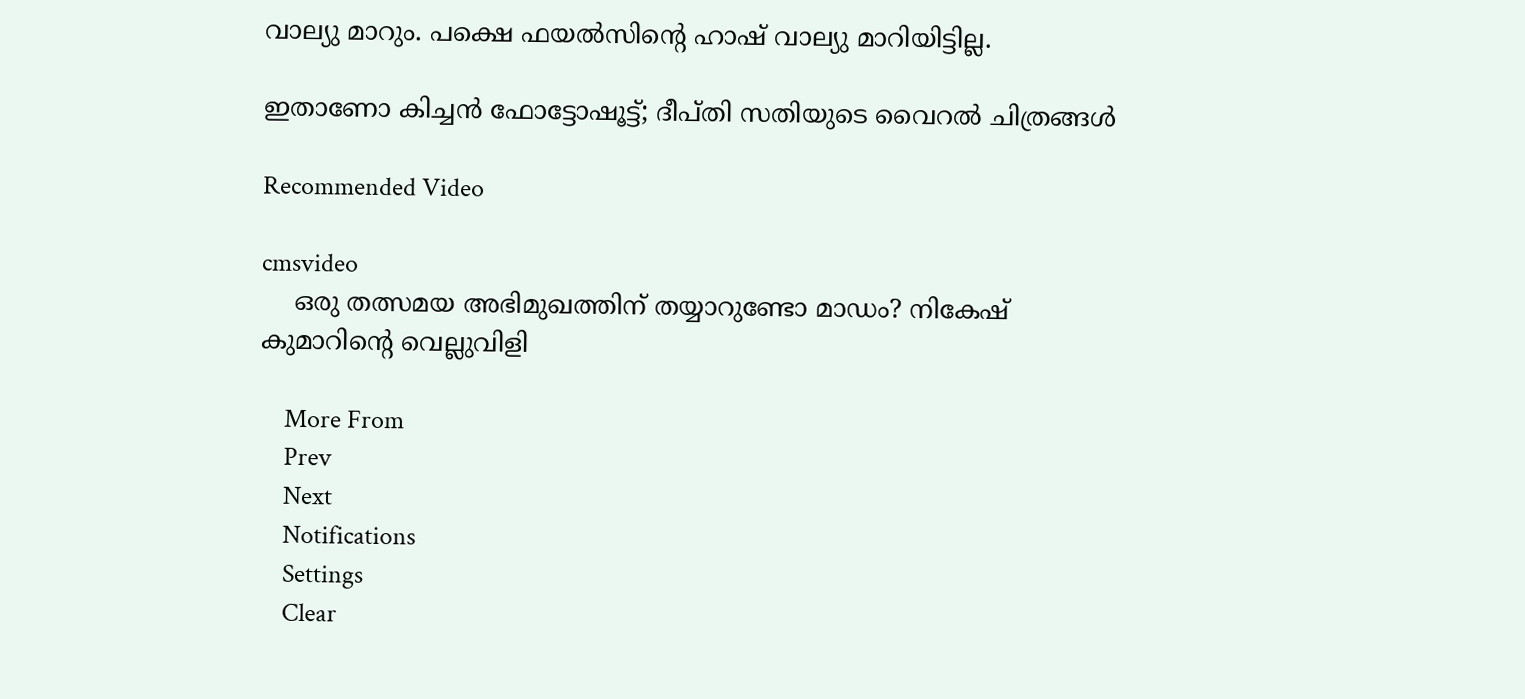വാല്യു മാറും. പക്ഷെ ഫയല്‍സിന്റെ ഹാഷ് വാല്യു മാറിയിട്ടില്ല.

ഇതാണോ കിച്ചന്‍ ഫോട്ടോഷൂട്ട്; ദീപ്തി സതിയുടെ വൈറല്‍ ചിത്രങ്ങള്‍

Recommended Video

cmsvideo
    ഒരു തത്സമയ അഭിമുഖത്തിന് തയ്യാറുണ്ടോ മാഡം? നികേഷ് കുമാറിന്റെ വെല്ലുവിളി

    More From
    Prev
    Next
    Notifications
    Settings
    Clear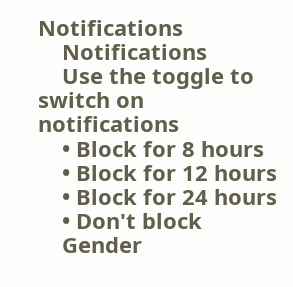Notifications
    Notifications
    Use the toggle to switch on notifications
    • Block for 8 hours
    • Block for 12 hours
    • Block for 24 hours
    • Don't block
    Gender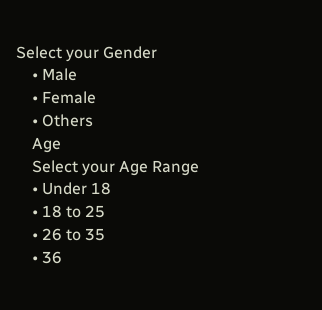Select your Gender
    • Male
    • Female
    • Others
    Age
    Select your Age Range
    • Under 18
    • 18 to 25
    • 26 to 35
    • 36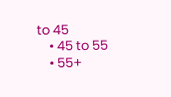to 45
    • 45 to 55
    • 55+